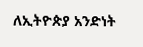ለኢትዮጵያ አንድነት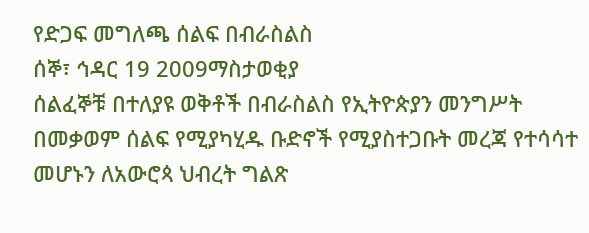የድጋፍ መግለጫ ሰልፍ በብራስልስ
ሰኞ፣ ኅዳር 19 2009ማስታወቂያ
ሰልፈኞቹ በተለያዩ ወቅቶች በብራስልስ የኢትዮጵያን መንግሥት በመቃወም ሰልፍ የሚያካሂዱ ቡድኖች የሚያስተጋቡት መረጃ የተሳሳተ መሆኑን ለአውሮጳ ህብረት ግልጽ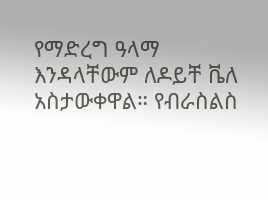የማድረግ ዓላማ እንዳላቸውም ለዶይቸ ቬለ አስታውቀዋል። የብራስልስ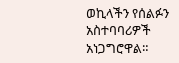ወኪላችን የሰልፉን አስተባባሪዎች አነጋግሮዋል።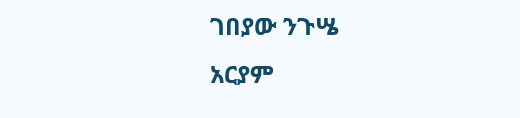ገበያው ንጉሤ
አርያም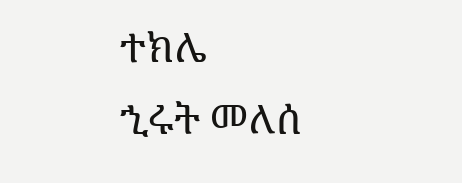ተክሌ
ኂሩት መለሰ